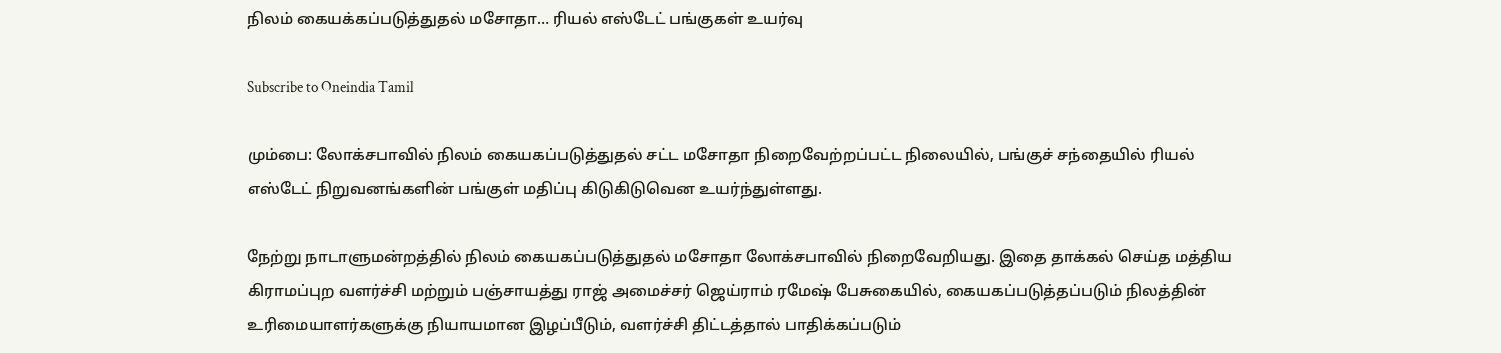நிலம் கையக்கப்படுத்துதல் மசோதா… ரியல் எஸ்டேட் பங்குகள் உயர்வு

Subscribe to Oneindia Tamil

மும்பை: லோக்சபாவில் நிலம் கையகப்படுத்துதல் சட்ட மசோதா நிறைவேற்றப்பட்ட நிலையில், பங்குச் சந்தையில் ரியல் எஸ்டேட் நிறுவனங்களின் பங்குள் மதிப்பு கிடுகிடுவென உயர்ந்துள்ளது.

நேற்று நாடாளுமன்றத்தில் நிலம் கையகப்படுத்துதல் மசோதா லோக்சபாவில் நிறைவேறியது. இதை தாக்கல் செய்த மத்திய கிராமப்புற வளர்ச்சி மற்றும் பஞ்சாயத்து ராஜ் அமைச்சர் ஜெய்ராம் ரமேஷ் பேசுகையில், கையகப்படுத்தப்படும் நிலத்தின் உரிமையாளர்களுக்கு நியாயமான இழப்பீடும், வளர்ச்சி திட்டத்தால் பாதிக்கப்படும்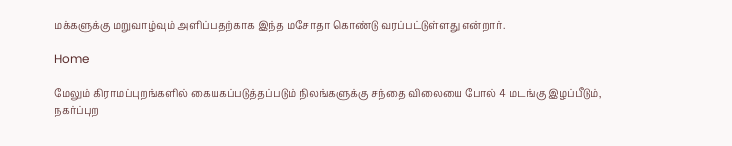மக்களுக்கு மறுவாழ்வும் அளிப்பதற்காக இந்த மசோதா கொண்டு வரப்பட்டுள்ளது என்றார்.

Home

மேலும் கிராமப்புறங்களில் கையகப்படுத்தப்படும் நிலங்களுக்கு சந்தை விலையை போல் 4 மடங்கு இழப்பீடும், நகர்ப்புற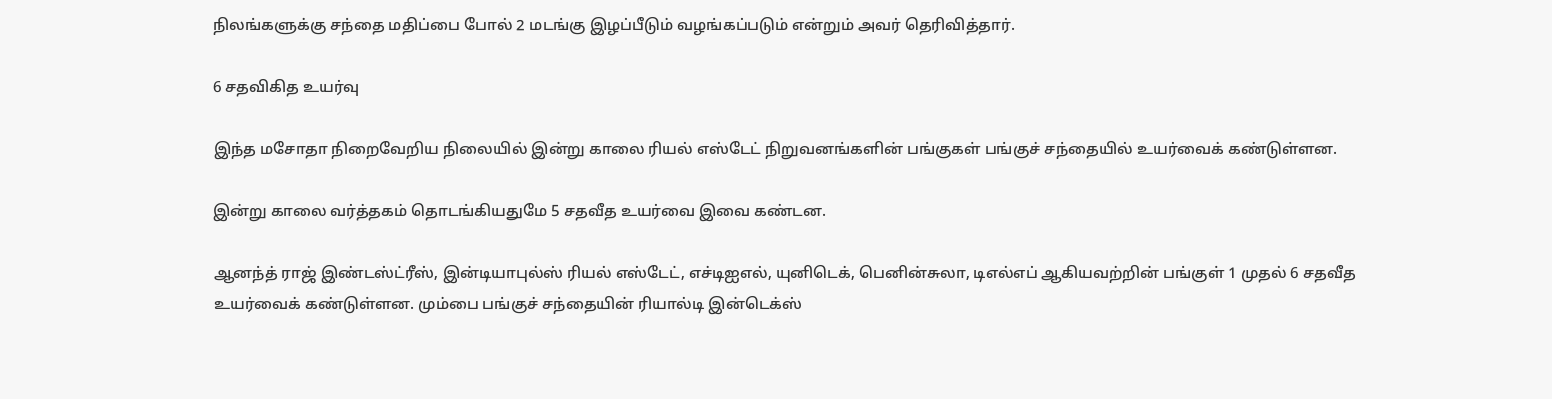நிலங்களுக்கு சந்தை மதிப்பை போல் 2 மடங்கு இழப்பீடும் வழங்கப்படும் என்றும் அவர் தெரிவித்தார்.

6 சதவிகித உயர்வு

இந்த மசோதா நிறைவேறிய நிலையில் இன்று காலை ரியல் எஸ்டேட் நிறுவனங்களின் பங்குகள் பங்குச் சந்தையில் உயர்வைக் கண்டுள்ளன.

இன்று காலை வர்த்தகம் தொடங்கியதுமே 5 சதவீத உயர்வை இவை கண்டன.

ஆனந்த் ராஜ் இண்டஸ்ட்ரீஸ், இன்டியாபுல்ஸ் ரியல் எஸ்டேட், எச்டிஐஎல், யுனிடெக், பெனின்சுலா, டிஎல்எப் ஆகியவற்றின் பங்குள் 1 முதல் 6 சதவீத உயர்வைக் கண்டுள்ளன. மும்பை பங்குச் சந்தையின் ரியால்டி இன்டெக்ஸ்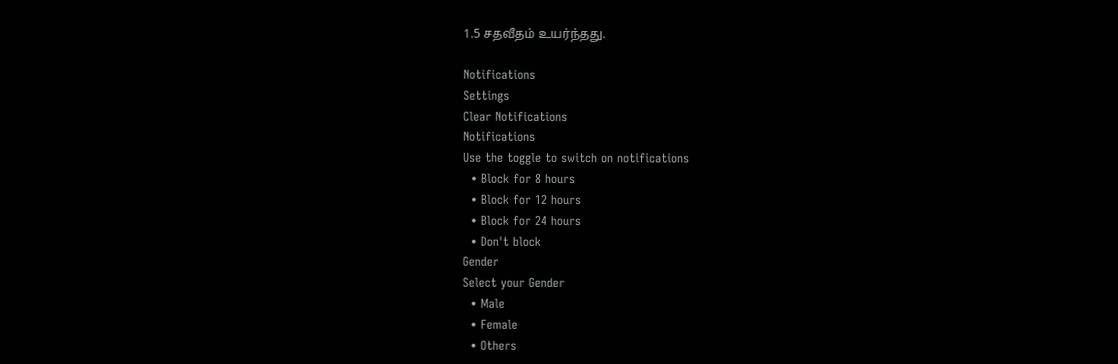1.5 சதவீதம் உயர்ந்தது.

Notifications
Settings
Clear Notifications
Notifications
Use the toggle to switch on notifications
  • Block for 8 hours
  • Block for 12 hours
  • Block for 24 hours
  • Don't block
Gender
Select your Gender
  • Male
  • Female
  • Others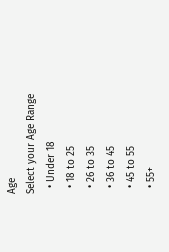Age
Select your Age Range
  • Under 18
  • 18 to 25
  • 26 to 35
  • 36 to 45
  • 45 to 55
  • 55+